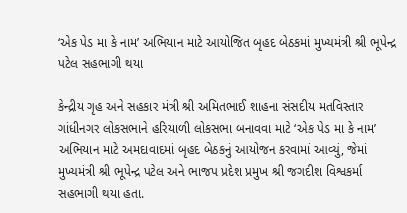‘એક પેડ મા કે નામ’ અભિયાન માટે આયોજિત બૃહદ બેઠકમાં મુખ્યમંત્રી શ્રી ભૂપેન્દ્ર પટેલ સહભાગી થયા

કેન્દ્રીય ગૃહ અને સહકાર મંત્રી શ્રી અમિતભાઈ શાહના સંસદીય મતવિસ્તાર ગાંધીનગર લોકસભાને હરિયાળી લોકસભા બનાવવા માટે ‘એક પેડ મા કે નામ’ અભિયાન માટે અમદાવાદમાં બૃહદ બેઠકનું આયોજન કરવામાં આવ્યું, જેમાં મુખ્યમંત્રી શ્રી ભૂપેન્દ્ર પટેલ અને ભાજપ પ્રદેશ પ્રમુખ શ્રી જગદીશ વિશ્વકર્મા સહભાગી થયા હતા.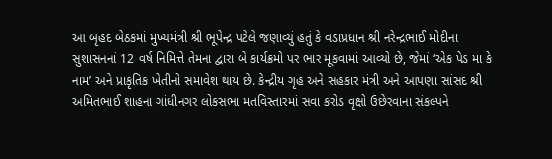આ બૃહદ બેઠકમાં મુખ્યમંત્રી શ્રી ભૂપેન્દ્ર પટેલે જણાવ્યું હતું કે વડાપ્રધાન શ્રી નરેન્દ્રભાઈ મોદીના સુશાસનનાં 12 વર્ષ નિમિત્તે તેમના દ્વારા બે કાર્યક્રમો પર ભાર મૂકવામાં આવ્યો છે, જેમાં ‘એક પેડ મા કે નામ’ અને પ્રાકૃતિક ખેતીનો સમાવેશ થાય છે. કેન્દ્રીય ગૃહ અને સહકાર મંત્રી અને આપણા સાંસદ શ્રી અમિતભાઈ શાહના ગાંધીનગર લોકસભા મતવિસ્તારમાં સવા કરોડ વૃક્ષો ઉછેરવાના સંકલ્પને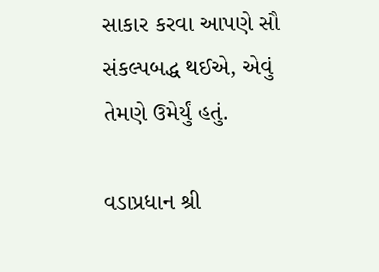સાકાર કરવા આપણે સૌ સંકલ્પબદ્ધ થઈએ, એવું તેમણે ઉમેર્યું હતું.

વડાપ્રધાન શ્રી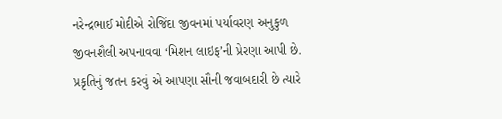નરેન્દ્રભાઈ મોદીએ રોજિંદા જીવનમાં પર્યાવરણ અનુકુળ જીવનશૈલી અપનાવવા ‘મિશન લાઇફ’ની પ્રેરણા આપી છે. પ્રકૃતિનું જતન કરવું એ આપણા સૌની જવાબદારી છે ત્યારે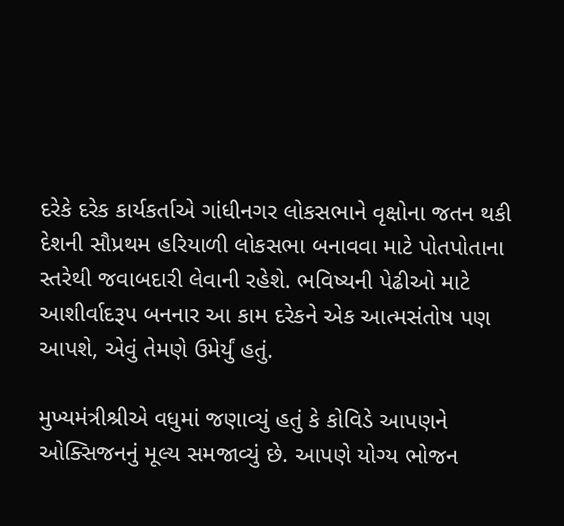દરેકે દરેક કાર્યકર્તાએ ગાંધીનગર લોકસભાને વૃક્ષોના જતન થકી દેશની સૌપ્રથમ હરિયાળી લોકસભા બનાવવા માટે પોતપોતાના સ્તરેથી જવાબદારી લેવાની રહેશે. ભવિષ્યની પેઢીઓ માટે આશીર્વાદરૂપ બનનાર આ કામ દરેકને એક આત્મસંતોષ પણ આપશે, એવું તેમણે ઉમેર્યું હતું.

મુખ્યમંત્રીશ્રીએ વધુમાં જણાવ્યું હતું કે કોવિડે આપણને ઓક્સિજનનું મૂલ્ય સમજાવ્યું છે. આપણે યોગ્ય ભોજન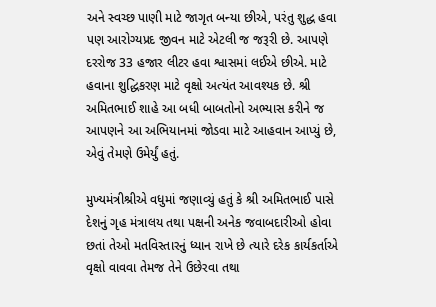અને સ્વચ્છ પાણી માટે જાગૃત બન્યા છીએ, પરંતુ શુદ્ધ હવા પણ આરોગ્યપ્રદ જીવન માટે એટલી જ જરૂરી છે. આપણે દરરોજ 33 હજાર લીટર હવા શ્વાસમાં લઈએ છીએ. માટે હવાના શુદ્ધિકરણ માટે વૃક્ષો અત્યંત આવશ્યક છે. શ્રી અમિતભાઈ શાહે આ બધી બાબતોનો અભ્યાસ કરીને જ આપણને આ અભિયાનમાં જોડવા માટે આહવાન આપ્યું છે, એવું તેમણે ઉમેર્યું હતું.

મુખ્યમંત્રીશ્રીએ વધુમાં જણાવ્યું હતું કે શ્રી અમિતભાઈ પાસે દેશનું ગૃહ મંત્રાલય તથા પક્ષની અનેક જવાબદારીઓ હોવા છતાં તેઓ મતવિસ્તારનું ધ્યાન રાખે છે ત્યારે દરેક કાર્યકર્તાએ વૃક્ષો વાવવા તેમજ તેને ઉછેરવા તથા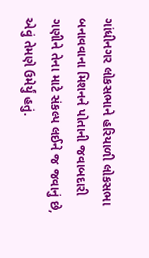ગાંધીનગર લોકસભાને હરિયાળી લોકસભા બનાવવાના મિશનને પોતાની જવાબદારી ગણીને તેના માટે સંકલ્પ લઈને જ જવાનું છે, એવું તેમણે ઉમેર્યું હતું.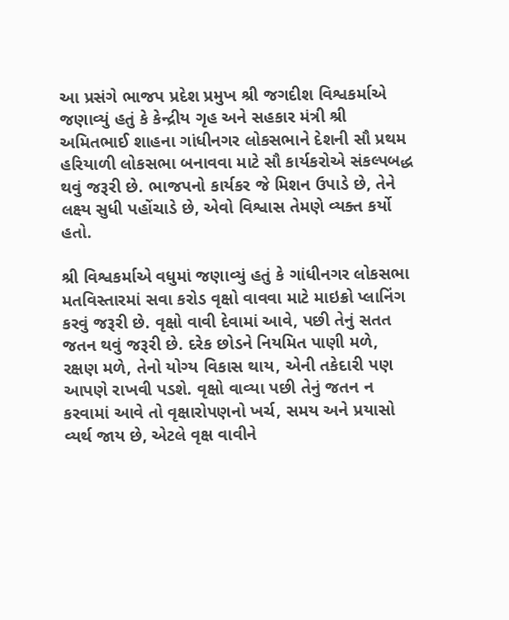આ પ્રસંગે ભાજપ પ્રદેશ પ્રમુખ શ્રી જગદીશ વિશ્વકર્માએ જણાવ્યું હતું કે કેન્દ્રીય ગૃહ અને સહકાર મંત્રી શ્રી અમિતભાઈ શાહના ગાંધીનગર લોકસભાને દેશની સૌ પ્રથમ હરિયાળી લોકસભા બનાવવા માટે સૌ કાર્યકરોએ સંકલ્પબદ્ધ થવું જરૂરી છે. ભાજપનો કાર્યકર જે મિશન ઉપાડે છે, તેને લક્ષ્ય સુધી પહોંચાડે છે, એવો વિશ્વાસ તેમણે વ્યક્ત કર્યો હતો.

શ્રી વિશ્વકર્માએ વધુમાં જણાવ્યું હતું કે ગાંધીનગર લોકસભા મતવિસ્તારમાં સવા કરોડ વૃક્ષો વાવવા માટે માઇક્રો પ્લાનિંગ કરવું જરૂરી છે. વૃક્ષો વાવી દેવામાં આવે, પછી તેનું સતત જતન થવું જરૂરી છે. દરેક છોડને નિયમિત પાણી મળે, રક્ષણ મળે, તેનો યોગ્ય વિકાસ થાય, એની તકેદારી પણ આપણે રાખવી પડશે. વૃક્ષો વાવ્યા પછી તેનું જતન ન કરવામાં આવે તો વૃક્ષારોપણનો ખર્ચ, સમય અને પ્રયાસો વ્યર્થ જાય છે, એટલે વૃક્ષ વાવીને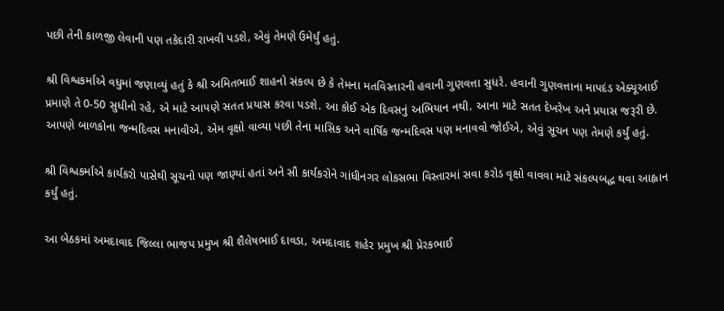પછી તેની કાળજી લેવાની પણ તકેદારી રાખવી પડશે, એવું તેમણે ઉમેર્યું હતું.

શ્રી વિશ્વકર્માએ વધુમાં જણાવ્યું હતું કે શ્રી અમિતભાઈ શાહનો સંકલ્પ છે કે તેમના મતવિસ્તારની હવાની ગુણવત્તા સુધરે. હવાની ગુણવત્તાના માપદંડ એક્યૂઆઈ પ્રમાણે તે 0-50 સુધીનો રહે, એ માટે આપણે સતત પ્રયાસ કરવા પડશે. આ કોઈ એક દિવસનું અભિયાન નથી. આના માટે સતત દેખરેખ અને પ્રયાસ જરૂરી છે. આપણે બાળકોના જન્મદિવસ મનાવીએ, એમ વૃક્ષો વાવ્યા પછી તેના માસિક અને વાર્ષિક જન્મદિવસ પણ મનાવવો જોઈએ, એવું સૂચન પણ તેમણે કર્યું હતું.

શ્રી વિશ્વકર્માએ કાર્યકરો પાસેથી સૂચનો પણ જાણ્યાં હતાં અને સૌ કાર્યકરોને ગાંધીનગર લોકસભા વિસ્તારમાં સવા કરોડ વૃક્ષો વાવવા માટે સંકલ્પબદ્ધ થવા આહ્વાન કર્યું હતું.

આ બેઠકમાં અમદાવાદ જિલ્લા ભાજપ પ્રમુખ શ્રી શૈલેષભાઈ દાવડા, અમદાવાદ શહેર પ્રમુખ શ્રી પ્રેરકભાઈ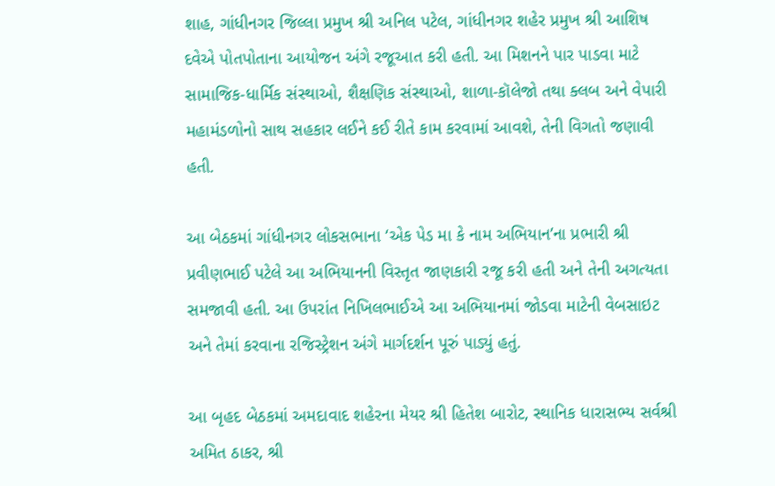શાહ, ગાંધીનગર જિલ્લા પ્રમુખ શ્રી અનિલ પટેલ, ગાંધીનગર શહેર પ્રમુખ શ્રી આશિષ દવેએ પોતપોતાના આયોજન અંગે રજૂઆત કરી હતી. આ મિશનને પાર પાડવા માટે સામાજિક-ધાર્મિક સંસ્થાઓ, શૈક્ષણિક સંસ્થાઓ, શાળા-કૉલેજો તથા ક્લબ અને વેપારી મહામંડળોનો સાથ સહકાર લઈને કઈ રીતે કામ કરવામાં આવશે, તેની વિગતો જણાવી હતી.

આ બેઠકમાં ગાંધીનગર લોકસભાના ‘એક પેડ મા કે નામ અભિયાન’ના પ્રભારી શ્રી પ્રવીણભાઈ પટેલે આ અભિયાનની વિસ્તૃત જાણકારી રજૂ કરી હતી અને તેની અગત્યતા સમજાવી હતી. આ ઉપરાંત નિખિલભાઈએ આ અભિયાનમાં જોડવા માટેની વેબસાઇટ અને તેમાં કરવાના રજિસ્ટ્રેશન અંગે માર્ગદર્શન પૂરું પાડ્યું હતું.

આ બૃહદ બેઠકમાં અમદાવાદ શહેરના મેયર શ્રી હિતેશ બારોટ, સ્થાનિક ધારાસભ્ય સર્વશ્રી અમિત ઠાકર, શ્રી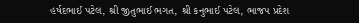હર્ષદભાઈ પટેલ, શ્રી જીતુભાઈ ભગત, શ્રી કનુભાઈ પટેલ, ભાજપ પ્રદેશ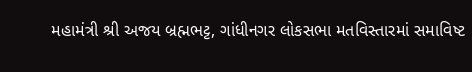મહામંત્રી શ્રી અજય બ્રહ્મભટ્ટ, ગાંધીનગર લોકસભા મતવિસ્તારમાં સમાવિષ્ટ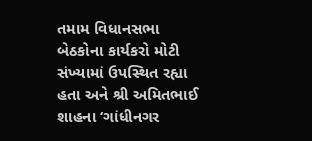તમામ વિધાનસભા બેઠકોના કાર્યકરો મોટી સંખ્યામાં ઉપસ્થિત રહ્યા હતા અને શ્રી અમિતભાઈ શાહના ‘ગાંધીનગર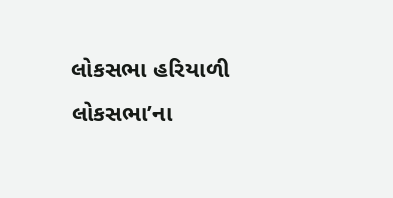લોકસભા હરિયાળી લોકસભા’ના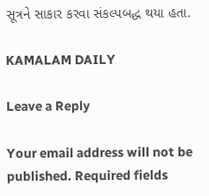સૂત્રને સાકાર કરવા સંકલ્પબદ્ધ થયા હતા.

KAMALAM DAILY

Leave a Reply

Your email address will not be published. Required fields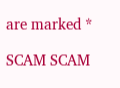are marked *

SCAM SCAM